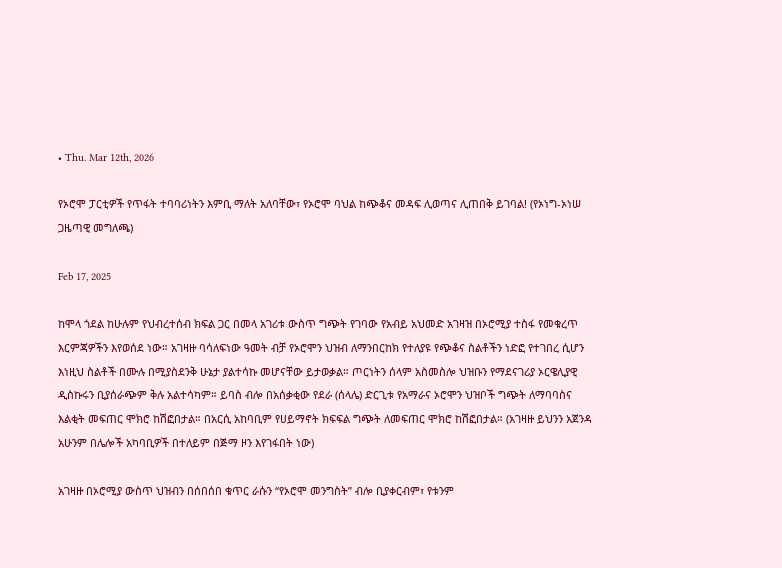• Thu. Mar 12th, 2026

የኦሮሞ ፓርቲዎች የጥፋት ተባባሪነትን እምቢ ማለት አለባቸው፣ የኦሮሞ ባህል ከጭቆና መዳፍ ሊወጣና ሊጠበቅ ይገባል! (የኦነግ-ኦነሠ ጋዜጣዊ መግለጫ)

Feb 17, 2025

ከሞላ ጎደል ከሁሉም የህብረተሰብ ክፍል ጋር በመላ አገሪቱ ውስጥ ግጭት የገባው የአብይ አህመድ አገዛዝ በኦሮሚያ ተስፋ የመቁረጥ እርምጃዎችን እየወሰደ ነው። አገዛዙ ባሳለፍነው ዓመት ብቻ የኦሮሞን ህዝብ ለማንበርከክ የተለያዩ የጭቆና ስልቶችን ነድፎ የተገበረ ሲሆን እነዚህ ስልቶች በሙሉ በሚያስደንቅ ሁኔታ ያልተሳኩ መሆናቸው ይታወቃል። ጦርነትን ሰላም አስመስሎ ህዝቡን የማደናገሪያ ኦርዌሊያዊ ዲስኩሩን ቢያሰራጭም ቅሉ አልተሳካም። ይባስ ብሎ በአሰቃቂው የደራ (ሰላሌ) ድርጊቱ የአማራና ኦሮሞን ህዝቦች ግጭት ለማባባስና እልቂት መፍጠር ሞክሮ ከሽፎበታል። በአርሲ አከባቢም የሀይማኖት ክፍፍል ግጭት ለመፍጠር ሞክሮ ከሽፎበታል። (አገዛዙ ይህንን አጀንዳ አሁንም በሌሎች አካባቢዎች በተለይም በጅማ ዞን እየገፋበት ነው)

አገዛዙ በኦሮሚያ ውስጥ ህዝብን በሰበሰበ ቁጥር ራሱን “የኦሮሞ መንግስት” ብሎ ቢያቀርብም፣ የቱንም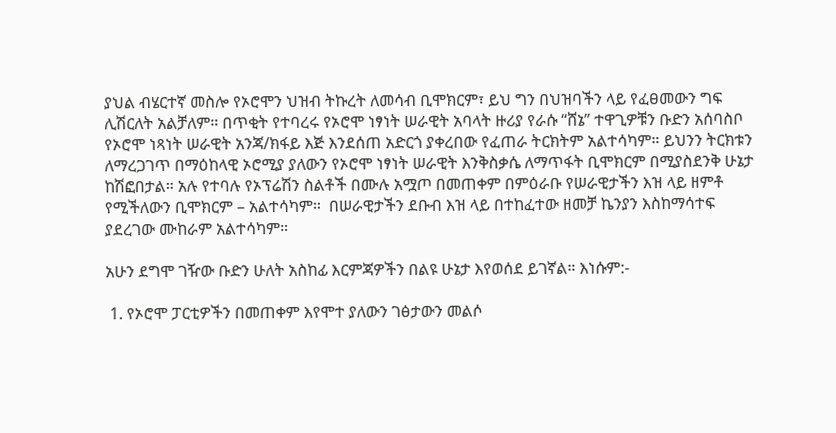ያህል ብሄርተኛ መስሎ የኦሮሞን ህዝብ ትኩረት ለመሳብ ቢሞክርም፣ ይህ ግን በህዝባችን ላይ የፈፀመውን ግፍ ሊሽርለት አልቻለም። በጥቂት የተባረሩ የኦሮሞ ነፃነት ሠራዊት አባላት ዙሪያ የራሱ “ሸኔ” ተዋጊዎቹን ቡድን አሰባስቦ የኦሮሞ ነጻነት ሠራዊት አንጃ/ክፋይ እጅ እንደሰጠ አድርጎ ያቀረበው የፈጠራ ትርክትም አልተሳካም። ይህንን ትርክቱን ለማረጋገጥ በማዕከላዊ ኦሮሚያ ያለውን የኦሮሞ ነፃነት ሠራዊት እንቅስቃሴ ለማጥፋት ቢሞክርም በሚያስደንቅ ሁኔታ ከሽፎበታል። አሉ የተባሉ የኦፕሬሽን ስልቶች በሙሉ አሟጦ በመጠቀም በምዕራቡ የሠራዊታችን እዝ ላይ ዘምቶ የሚችለውን ቢሞክርም – አልተሳካም።  በሠራዊታችን ደቡብ እዝ ላይ በተከፈተው ዘመቻ ኬንያን እስከማሳተፍ ያደረገው ሙከራም አልተሳካም።

አሁን ደግሞ ገዥው ቡድን ሁለት አስከፊ እርምጃዎችን በልዩ ሁኔታ እየወሰደ ይገኛል። እነሱም:-

 1. የኦሮሞ ፓርቲዎችን በመጠቀም እየሞተ ያለውን ገፅታውን መልሶ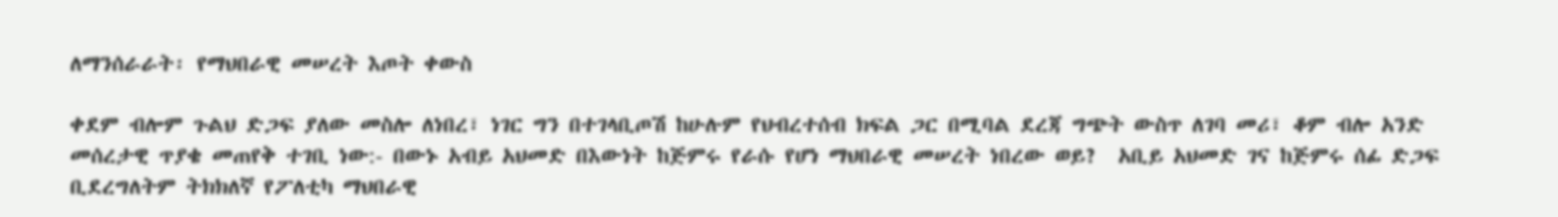ለማንሰራራት፡ የማህበራዊ መሠረት እጦት ቀውስ

ቀደም ብሎም ጉልህ ድጋፍ ያለው መስሎ ለነበረ፣ ነገር ግን በተገላቢጦሽ ከሁሉም የህብረተሰብ ክፍል ጋር በሚባል ደረጃ ግጭት ውስጥ ለገባ መሪ፣ ቆም ብሎ አንድ መሰረታዊ ጥያቄ መጠየቅ ተገቢ ነው:- በውኑ አብይ አህመድ በእውነት ከጅምሩ የራሱ የሆነ ማህበራዊ መሠረት ነበረው ወይ?  አቢይ አህመድ ገና ከጅምሩ ሰፊ ድጋፍ ቢደረግለትም ትክክለኛ የፖለቲካ ማህበራዊ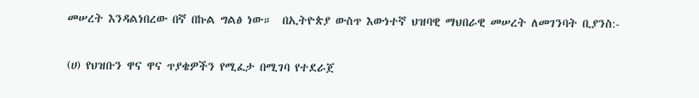መሠረት እንዳልነበረው በኛ በኩል ግልፅ ነው።  በኢትዮጵያ ውስጥ እውነተኛ ህዝባዊ ማህበራዊ መሠረት ለመገንባት ቢያንስ:-

(ሀ) የህዝቡን ዋና ዋና ጥያቄዎችን የሚፈታ በሚገባ የተደራጀ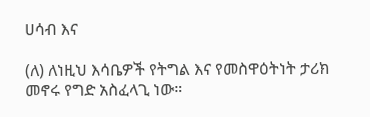ሀሳብ እና

(ለ) ለነዚህ እሳቤዎች የትግል እና የመስዋዕትነት ታሪክ መኖሩ የግድ አስፈላጊ ነው።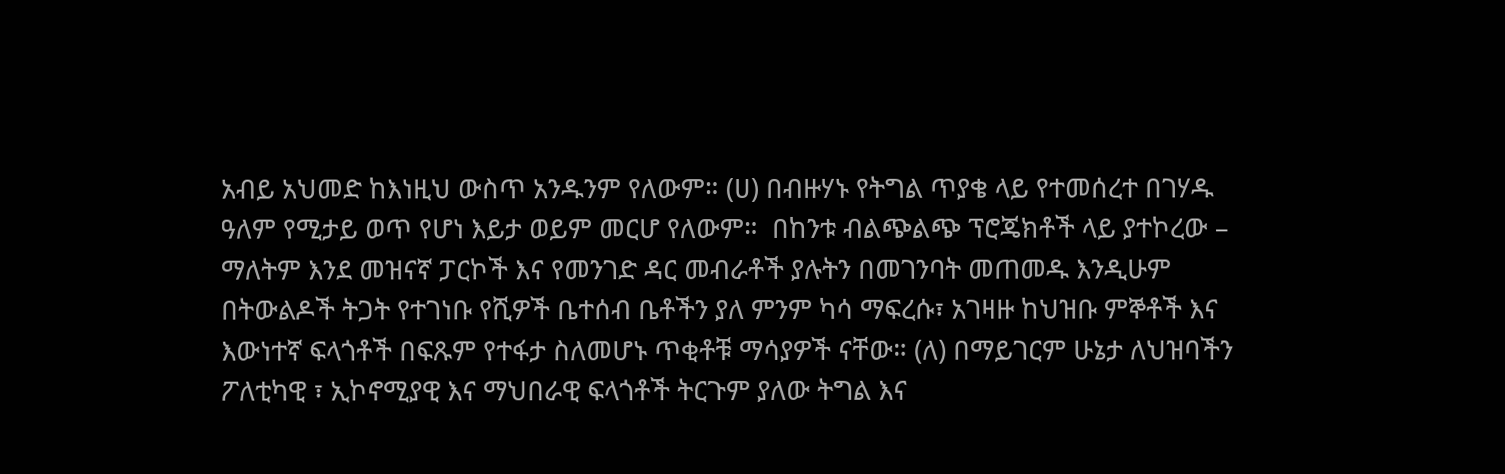አብይ አህመድ ከእነዚህ ውስጥ አንዱንም የለውም። (ሀ) በብዙሃኑ የትግል ጥያቄ ላይ የተመሰረተ በገሃዱ ዓለም የሚታይ ወጥ የሆነ እይታ ወይም መርሆ የለውም።  በከንቱ ብልጭልጭ ፕሮጄክቶች ላይ ያተኮረው – ማለትም እንደ መዝናኛ ፓርኮች እና የመንገድ ዳር መብራቶች ያሉትን በመገንባት መጠመዱ እንዲሁም በትውልዶች ትጋት የተገነቡ የሺዎች ቤተሰብ ቤቶችን ያለ ምንም ካሳ ማፍረሱ፣ አገዛዙ ከህዝቡ ምኞቶች እና እውነተኛ ፍላጎቶች በፍጹም የተፋታ ስለመሆኑ ጥቂቶቹ ማሳያዎች ናቸው። (ለ) በማይገርም ሁኔታ ለህዝባችን ፖለቲካዊ ፣ ኢኮኖሚያዊ እና ማህበራዊ ፍላጎቶች ትርጉም ያለው ትግል እና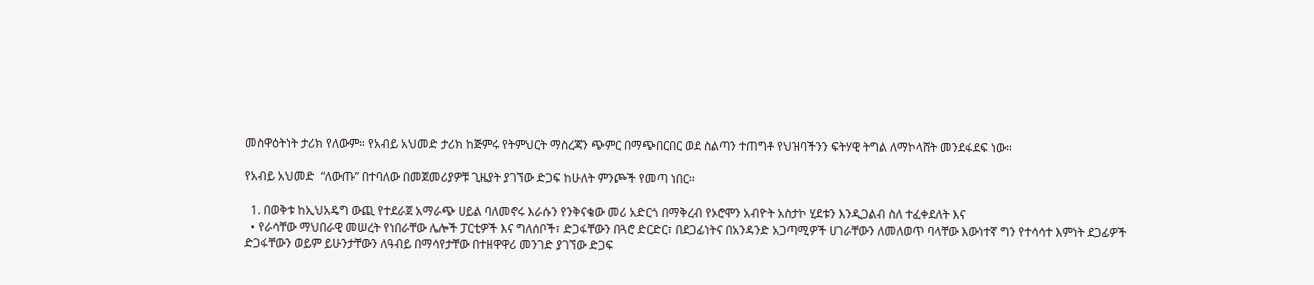መስዋዕትነት ታሪክ የለውም። የአብይ አህመድ ታሪክ ከጅምሩ የትምህርት ማስረጃን ጭምር በማጭበርበር ወደ ስልጣን ተጠግቶ የህዝባችንን ፍትሃዊ ትግል ለማኮላሸት መንደፋደፍ ነው።

የአብይ አህመድ  “ለውጡ” በተባለው በመጀመሪያዎቹ ጊዜያት ያገኘው ድጋፍ ከሁለት ምንጮች የመጣ ነበር።

  1. በወቅቱ ከኢህአዴግ ውጪ የተደራጀ አማራጭ ሀይል ባለመኖሩ እራሱን የንቅናቄው መሪ አድርጎ በማቅረብ የኦሮሞን አብዮት አስታኮ ሂደቱን እንዲጋልብ ስለ ተፈቀደለት እና
  • የራሳቸው ማህበራዊ መሠረት የነበራቸው ሌሎች ፓርቲዎች እና ግለሰቦች፣ ድጋፋቸውን በጓሮ ድርድር፣ በደጋፊነትና በአንዳንድ አጋጣሚዎች ሀገራቸውን ለመለወጥ ባላቸው እውነተኛ ግን የተሳሳተ እምነት ደጋፊዎች ድጋፋቸውን ወይም ይሁንታቸውን ለዓብይ በማሳየታቸው በተዘዋዋሪ መንገድ ያገኘው ድጋፍ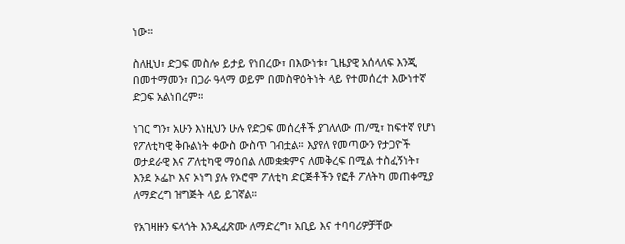ነው።

ስለዚህ፣ ድጋፍ መስሎ ይታይ የነበረው፣ በእውነቱ፣ ጊዜያዊ አሰላለፍ እንጂ በመተማመን፣ በጋራ ዓላማ ወይም በመስዋዕትነት ላይ የተመሰረተ እውነተኛ ድጋፍ አልነበረም።

ነገር ግን፣ አሁን እነዚህን ሁሉ የድጋፍ መሰረቶች ያገለለው ጠ/ሚ፣ ከፍተኛ የሆነ የፖለቲካዊ ቅቡልነት ቀውስ ውስጥ ገብቷል። እያየለ የመጣውን የታጋዮች ወታደራዊ እና ፖለቲካዊ ማዕበል ለመቋቋምና ለመቅረፍ በሚል ተስፈኝነት፣ እንደ ኦፌኮ እና ኦነግ ያሉ የኦሮሞ ፖለቲካ ድርጅቶችን የፎቶ ፖለትካ መጠቀሚያ ለማድረግ ዝግጅት ላይ ይገኛል።

የአገዛዙን ፍላጎት እንዲፈጽሙ ለማድረግ፣ አቢይ እና ተባባሪዎቻቸው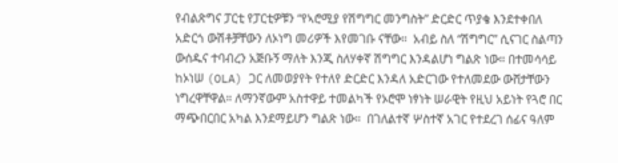የብልጽግና ፓርቲ የፓርቲዎቹን “የኣሮሚያ የሽግግር መንግስት” ድርድር ጥያቄ እንደተቀበለ አድርጎ ውሽቶቻቸውን ለኦነግ መሪዎች እየመገቡ ናቸው።  አብይ ስለ “ሽግግር” ሲናገር ስልጣን ውሰዱና ተባብረን አጅቡኝ ማለት እንጂ ስለሃቀኛ ሽግግር እንዳልሆነ ግልጽ ነው። በተመሳሳይ ከኦነሠ (OLA) ጋር ለመወያየት የተለየ ድርድር እንዳለ አድርገው የተለመደው ውሸታቸውን ነግረዋቸዋል። ለማንኛውም አስተዋይ ተመልካች የኦሮሞ ነፃነት ሠራዊት የዚህ አይነት የጓሮ በር ማጭበርበር አካል እንደማይሆን ግልጽ ነው።  በገለልተኛ ሦስተኛ አገር የተደረገ ሰፊና ዓለም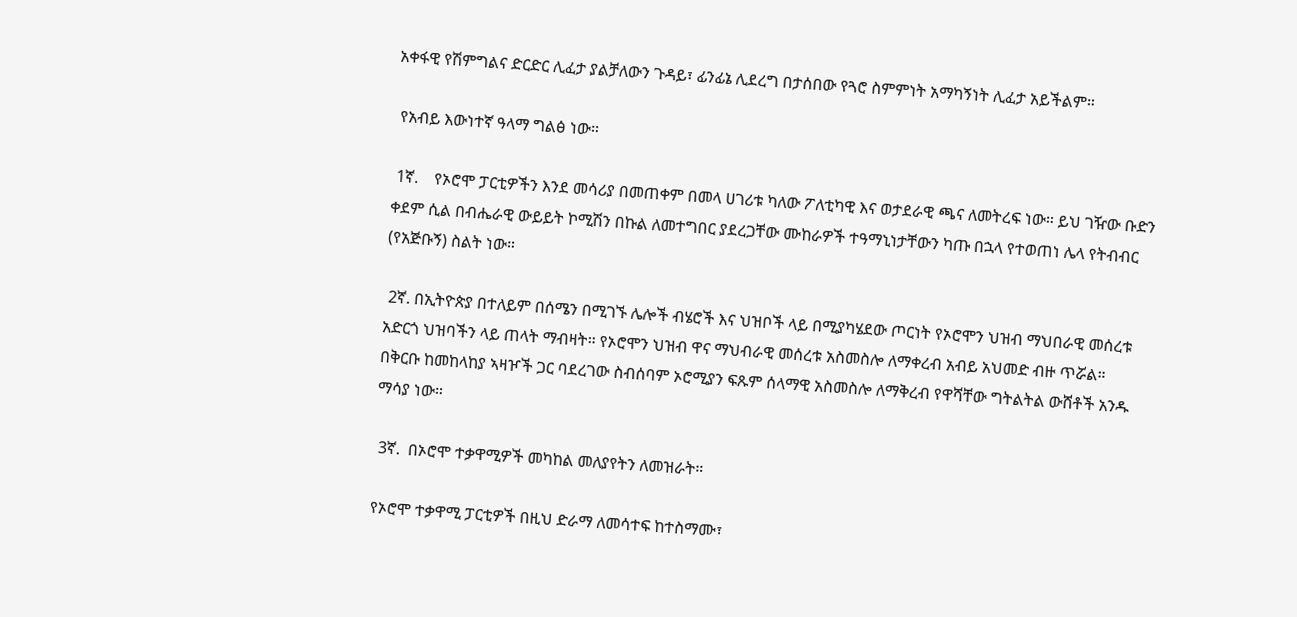አቀፋዊ የሽምግልና ድርድር ሊፈታ ያልቻለውን ጉዳይ፣ ፊንፊኔ ሊደረግ በታሰበው የጓሮ ስምምነት አማካኝነት ሊፈታ አይችልም።

 የአብይ እውነተኛ ዓላማ ግልፅ ነው።

 1ኛ.    የኦሮሞ ፓርቲዎችን እንደ መሳሪያ በመጠቀም በመላ ሀገሪቱ ካለው ፖለቲካዊ እና ወታደራዊ ጫና ለመትረፍ ነው። ይህ ገዥው ቡድን ቀደም ሲል በብሔራዊ ውይይት ኮሚሽን በኩል ለመተግበር ያደረጋቸው ሙከራዎች ተዓማኒነታቸውን ካጡ በኋላ የተወጠነ ሌላ የትብብር (የአጅቡኝ) ስልት ነው።

 2ኛ. በኢትዮጵያ በተለይም በሰሜን በሚገኙ ሌሎች ብሄሮች እና ህዝቦች ላይ በሚያካሄደው ጦርነት የኦሮሞን ህዝብ ማህበራዊ መሰረቱ አድርጎ ህዝባችን ላይ ጠላት ማብዛት። የኦሮሞን ህዝብ ዋና ማህብራዊ መሰረቱ አስመስሎ ለማቀረብ አብይ አህመድ ብዙ ጥሯል። በቅርቡ ከመከላከያ ኣዛዦች ጋር ባደረገው ስብሰባም ኦሮሚያን ፍጹም ሰላማዊ አስመስሎ ለማቅረብ የዋሻቸው ግትልትል ውሸቶች አንዱ ማሳያ ነው።

 3ኛ.  በኦሮሞ ተቃዋሚዎች መካከል መለያየትን ለመዝራት።

የኦሮሞ ተቃዋሚ ፓርቲዎች በዚህ ድራማ ለመሳተፍ ከተስማሙ፣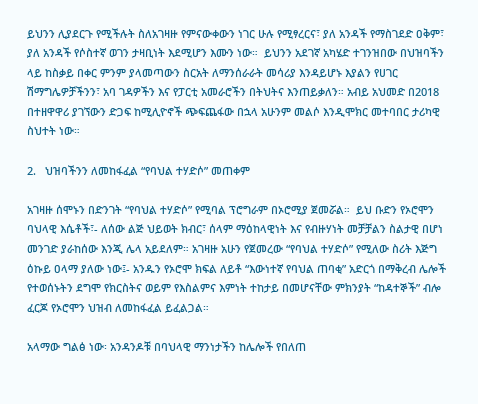ይህንን ሊያደርጉ የሚችሉት ስለአገዛዙ የምናውቀውን ነገር ሁሉ የሚፃረርና፣ ያለ አንዳች የማስገደድ ዐቅም፣ ያለ አንዳች የሶስተኛ ወገን ታዛቢነት እደሚሆን እሙን ነው።  ይህንን አደገኛ አካሄድ ተገንዝበው በህዝባችን ላይ ከስቃይ በቀር ምንም ያላመጣውን ስርአት ለማንሰራራት መሳሪያ እንዳይሆኑ እያልን የሀገር ሽማግሌዎቻችንን፣ አባ ገዳዎችን እና የፓርቲ አመራሮችን በትህትና እንጠይቃለን። አብይ አህመድ በ2018 በተዘዋዋሪ ያገኘውን ድጋፍ ከሚሊዮኖች ጭፍጨፋው በኋላ አሁንም መልሶ እንዲሞክር መተባበር ታሪካዊ ስህተት ነው።

2.   ህዝባችንን ለመከፋፈል “የባህል ተሃድሶ” መጠቀም

አገዛዙ ሰሞኑን በድንገት “የባህል ተሃድሶ” የሚባል ፕሮግራም በኦሮሚያ ጀመሯል።  ይህ ቡድን የኦሮሞን ባህላዊ እሴቶች፣- ለሰው ልጅ ህይወት ክብር፣ ሰላም ማዕከላዊነት እና የብዙሃነት መቻቻልን ስልታዊ በሆነ መንገድ ያራከሰው እንጂ ሌላ አይደለም። አገዛዙ አሁን የጀመረው “የባህል ተሃድሶ” የሚለው ስሪት እጅግ ዕኩይ ዐላማ ያለው ነው፤- አንዱን የኦሮሞ ክፍል ለይቶ “እውነተኛ የባህል ጠባቂ” አድርጎ በማቅረብ ሌሎች የተወሰኑትን ደግሞ የክርስትና ወይም የእስልምና እምነት ተከታይ በመሆናቸው ምክንያት “ከዳተኞች” ብሎ ፈርጆ የኦሮሞን ህዝብ ለመከፋፈል ይፈልጋል።

አላማው ግልፅ ነው፡ አንዳንዶቹ በባህላዊ ማንነታችን ከሌሎች የበለጠ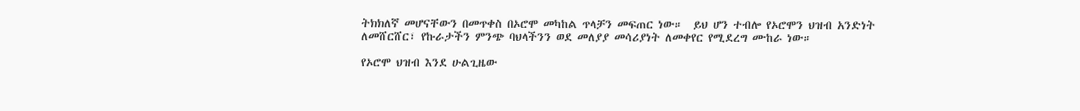ትክክለኛ መሆናቸውን በመጥቀስ በኦሮሞ መካከል ጥላቻን መፍጠር ነው።  ይህ ሆን ተብሎ የኦሮሞን ህዝብ አንድነት ለመሸርሸር፣ የኩራታችን ምንጭ ባህላችንን ወደ መለያያ መሳሪያነት ለመቀየር የሚደረግ ሙከራ ነው።

የኦሮሞ ህዝብ እንደ ሁልጊዜው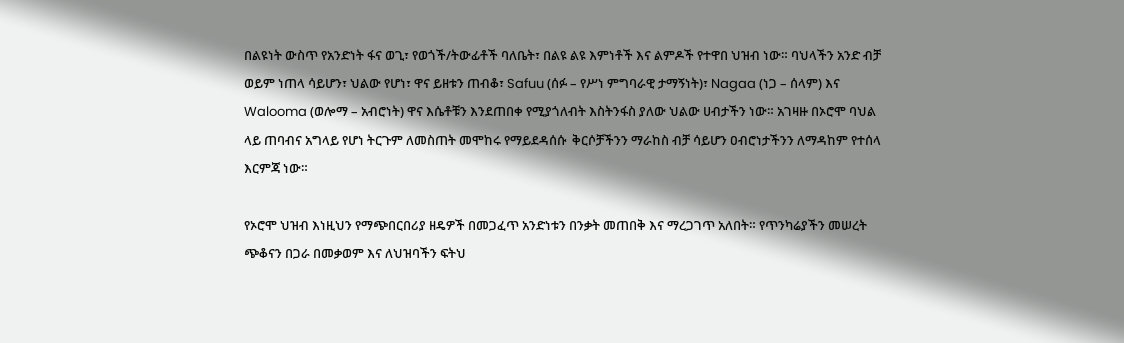በልዩነት ውስጥ የአንድነት ፋና ወጊ፣ የወጎች/ትውፊቶች ባለቤት፣ በልዩ ልዩ እምነቶች እና ልምዶች የተዋበ ህዝብ ነው። ባህላችን አንድ ብቻ ወይም ነጠላ ሳይሆን፣ ህልው የሆነ፣ ዋና ይዘቱን ጠብቆ፣ Safuu (ሰፉ – የሥነ ምግባራዊ ታማኝነት)፣ Nagaa (ነጋ – ሰላም) እና Walooma (ወሎማ – አብሮነት) ዋና እሴቶቹን እንደጠበቀ የሚያጎለብት እስትንፋስ ያለው ህልው ሀብታችን ነው። አገዛዙ በኦሮሞ ባህል ላይ ጠባብና አግላይ የሆነ ትርጉም ለመስጠት መሞከሩ የማይደዳሰሱ  ቅርሶቻችንን ማራከስ ብቻ ሳይሆን ዐብሮነታችንን ለማዳከም የተሰላ እርምጃ ነው።

የኦሮሞ ህዝብ እነዚህን የማጭበርበሪያ ዘዴዎች በመጋፈጥ አንድነቱን በንቃት መጠበቅ እና ማረጋገጥ አለበት። የጥንካሬያችን መሠረት ጭቆናን በጋራ በመቃወም እና ለህዝባችን ፍትህ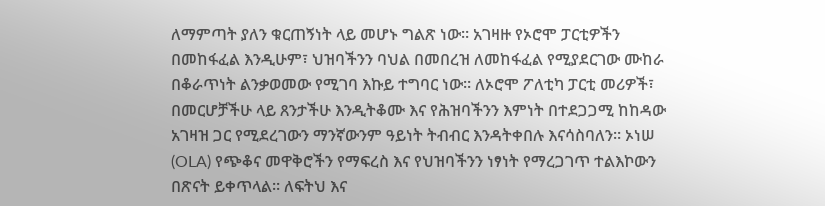ለማምጣት ያለን ቁርጠኝነት ላይ መሆኑ ግልጽ ነው። አገዛዙ የኦሮሞ ፓርቲዎችን በመከፋፈል እንዲሁም፣ ህዝባችንን ባህል በመበረዝ ለመከፋፈል የሚያደርገው ሙከራ በቆራጥነት ልንቃወመው የሚገባ እኩይ ተግባር ነው። ለኦሮሞ ፖለቲካ ፓርቲ መሪዎች፣ በመርሆቻችሁ ላይ ጸንታችሁ እንዲትቆሙ እና የሕዝባችንን እምነት በተደጋጋሚ ከከዳው አገዛዝ ጋር የሚደረገውን ማንኛውንም ዓይነት ትብብር እንዳትቀበሉ እናሳስባለን። ኦነሠ (OLA) የጭቆና መዋቅሮችን የማፍረስ እና የህዝባችንን ነፃነት የማረጋገጥ ተልእኮውን በጽናት ይቀጥላል። ለፍትህ እና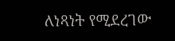ለነጻነት የሚደረገው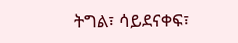ትግል፣ ሳይደናቀፍ፣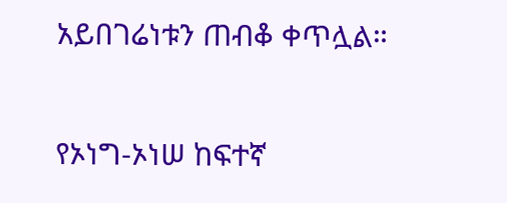አይበገሬነቱን ጠብቆ ቀጥሏል።

የኦነግ-ኦነሠ ከፍተኛ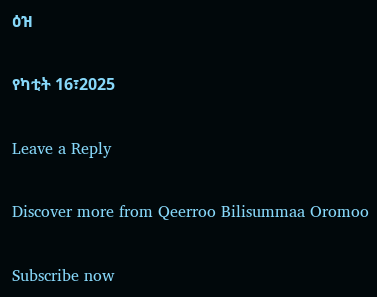ዕዝ

የካቲት 16፣2025

Leave a Reply

Discover more from Qeerroo Bilisummaa Oromoo

Subscribe now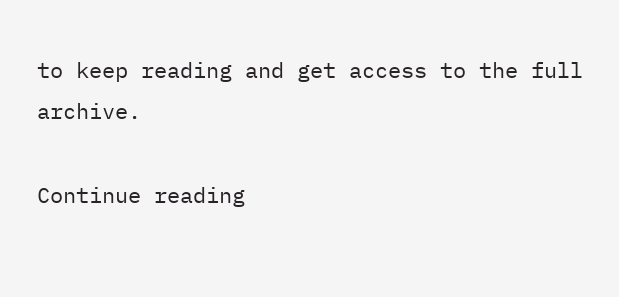to keep reading and get access to the full archive.

Continue reading